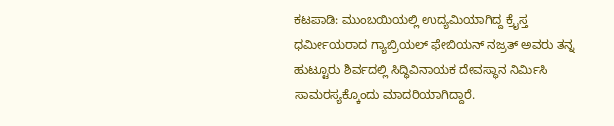ಕಟಪಾಡಿ: ಮುಂಬಯಿಯಲ್ಲಿ ಉದ್ಯಮಿಯಾಗಿದ್ದ ಕ್ರೈಸ್ತ ಧರ್ಮೀಯರಾದ ಗ್ಯಾಬ್ರಿಯಲ್ ಫೇಬಿಯನ್ ನಜ್ರತ್ ಅವರು ತನ್ನ ಹುಟ್ಟೂರು ಶಿರ್ವದಲ್ಲಿ ಸಿದ್ಧಿವಿನಾಯಕ ದೇವಸ್ಥಾನ ನಿರ್ಮಿಸಿ ಸಾಮರಸ್ಯಕ್ಕೊಂದು ಮಾದರಿಯಾಗಿದ್ದಾರೆ.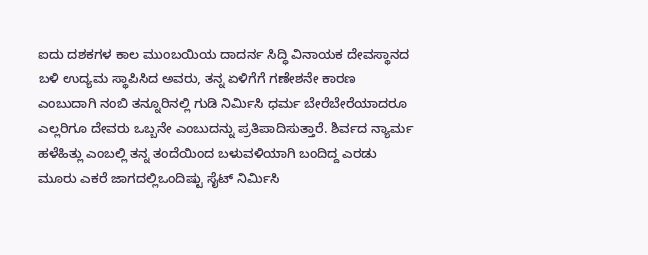ಐದು ದಶಕಗಳ ಕಾಲ ಮುಂಬಯಿಯ ದಾದರ್ನ ಸಿದ್ಧಿ ವಿನಾಯಕ ದೇವಸ್ಥಾನದ ಬಳಿ ಉದ್ಯಮ ಸ್ಥಾಪಿಸಿದ ಅವರು, ತನ್ನ ಏಳಿಗೆಗೆ ಗಣೇಶನೇ ಕಾರಣ ಎಂಬುದಾಗಿ ನಂಬಿ ತನ್ನೂರಿನಲ್ಲಿ ಗುಡಿ ನಿರ್ಮಿಸಿ ಧರ್ಮ ಬೇರೆಬೇರೆಯಾದರೂ ಎಲ್ಲರಿಗೂ ದೇವರು ಒಬ್ಬನೇ ಎಂಬುದನ್ನು ಪ್ರತಿಪಾದಿಸುತ್ತಾರೆ. ಶಿರ್ವದ ನ್ಯಾರ್ಮ ಹಳೆಹಿತ್ಲು ಎಂಬಲ್ಲಿ ತನ್ನ ತಂದೆಯಿಂದ ಬಳುವಳಿಯಾಗಿ ಬಂದಿದ್ದ ಎರಡು ಮೂರು ಎಕರೆ ಜಾಗದಲ್ಲಿಒಂದಿಷ್ಟು ಸೈಟ್ ನಿರ್ಮಿಸಿ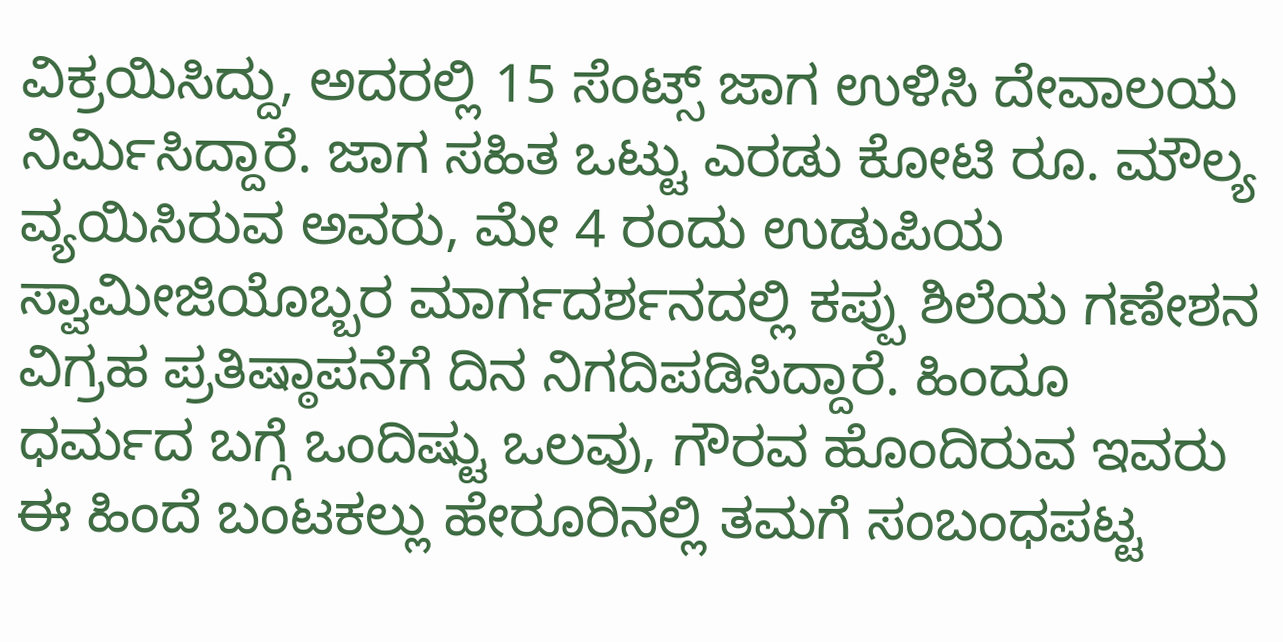ವಿಕ್ರಯಿಸಿದ್ದು, ಅದರಲ್ಲಿ 15 ಸೆಂಟ್ಸ್ ಜಾಗ ಉಳಿಸಿ ದೇವಾಲಯ ನಿರ್ಮಿಸಿದ್ದಾರೆ. ಜಾಗ ಸಹಿತ ಒಟ್ಟು ಎರಡು ಕೋಟಿ ರೂ. ಮೌಲ್ಯ ವ್ಯಯಿಸಿರುವ ಅವರು, ಮೇ 4 ರಂದು ಉಡುಪಿಯ ಸ್ವಾಮೀಜಿಯೊಬ್ಬರ ಮಾರ್ಗದರ್ಶನದಲ್ಲಿ ಕಪ್ಪು ಶಿಲೆಯ ಗಣೇಶನ ವಿಗ್ರಹ ಪ್ರತಿಷ್ಠಾಪನೆಗೆ ದಿನ ನಿಗದಿಪಡಿಸಿದ್ದಾರೆ. ಹಿಂದೂ ಧರ್ಮದ ಬಗ್ಗೆ ಒಂದಿಷ್ಟು ಒಲವು, ಗೌರವ ಹೊಂದಿರುವ ಇವರು ಈ ಹಿಂದೆ ಬಂಟಕಲ್ಲು ಹೇರೂರಿನಲ್ಲಿ ತಮಗೆ ಸಂಬಂಧಪಟ್ಟ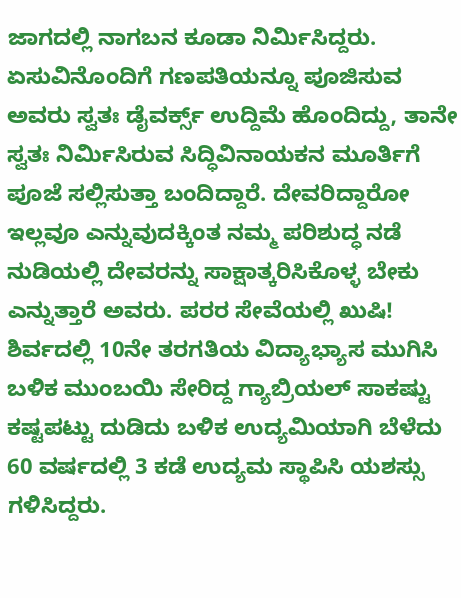ಜಾಗದಲ್ಲಿ ನಾಗಬನ ಕೂಡಾ ನಿರ್ಮಿಸಿದ್ದರು. ಏಸುವಿನೊಂದಿಗೆ ಗಣಪತಿಯನ್ನೂ ಪೂಜಿಸುವ ಅವರು ಸ್ವತಃ ಡೈವರ್ಕ್ಸ್ ಉದ್ದಿಮೆ ಹೊಂದಿದ್ದು, ತಾನೇ ಸ್ವತಃ ನಿರ್ಮಿಸಿರುವ ಸಿದ್ಧಿವಿನಾಯಕನ ಮೂರ್ತಿಗೆ ಪೂಜೆ ಸಲ್ಲಿಸುತ್ತಾ ಬಂದಿದ್ದಾರೆ. ದೇವರಿದ್ದಾರೋ ಇಲ್ಲವೂ ಎನ್ನುವುದಕ್ಕಿಂತ ನಮ್ಮ ಪರಿಶುದ್ಧ ನಡೆ ನುಡಿಯಲ್ಲಿ ದೇವರನ್ನು ಸಾಕ್ಷಾತ್ಕರಿಸಿಕೊಳ್ಳ ಬೇಕು ಎನ್ನುತ್ತಾರೆ ಅವರು. ಪರರ ಸೇವೆಯಲ್ಲಿ ಖುಷಿ! ಶಿರ್ವದಲ್ಲಿ 10ನೇ ತರಗತಿಯ ವಿದ್ಯಾಭ್ಯಾಸ ಮುಗಿಸಿ ಬಳಿಕ ಮುಂಬಯಿ ಸೇರಿದ್ದ ಗ್ಯಾಬ್ರಿಯಲ್ ಸಾಕಷ್ಟು ಕಷ್ಟಪಟ್ಟು ದುಡಿದು ಬಳಿಕ ಉದ್ಯಮಿಯಾಗಿ ಬೆಳೆದು 60 ವರ್ಷದಲ್ಲಿ 3 ಕಡೆ ಉದ್ಯಮ ಸ್ಥಾಪಿಸಿ ಯಶಸ್ಸು ಗಳಿಸಿದ್ದರು.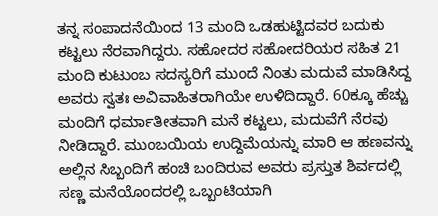ತನ್ನ ಸಂಪಾದನೆಯಿಂದ 13 ಮಂದಿ ಒಡಹುಟ್ಟಿದವರ ಬದುಕು ಕಟ್ಟಲು ನೆರವಾಗಿದ್ದರು. ಸಹೋದರ ಸಹೋದರಿಯರ ಸಹಿತ 21 ಮಂದಿ ಕುಟುಂಬ ಸದಸ್ಯರಿಗೆ ಮುಂದೆ ನಿಂತು ಮದುವೆ ಮಾಡಿಸಿದ್ದ ಅವರು ಸ್ವತಃ ಅವಿವಾಹಿತರಾಗಿಯೇ ಉಳಿದಿದ್ದಾರೆ. 60ಕ್ಕೂ ಹೆಚ್ಚು ಮಂದಿಗೆ ಧರ್ಮಾತೀತವಾಗಿ ಮನೆ ಕಟ್ಟಲು, ಮದುವೆಗೆ ನೆರವು ನೀಡಿದ್ದಾರೆ. ಮುಂಬಯಿಯ ಉದ್ದಿಮೆಯನ್ನು ಮಾರಿ ಆ ಹಣವನ್ನು ಅಲ್ಲಿನ ಸಿಬ್ಬಂದಿಗೆ ಹಂಚಿ ಬಂದಿರುವ ಅವರು ಪ್ರಸ್ತುತ ಶಿರ್ವದಲ್ಲಿ ಸಣ್ಣ ಮನೆಯೊಂದರಲ್ಲಿ ಒಬ್ಬಂಟಿಯಾಗಿ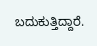ಬದುಕುತ್ತಿದ್ದಾರೆ.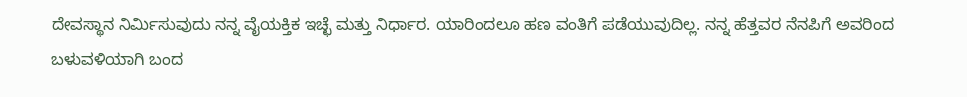ದೇವಸ್ಥಾನ ನಿರ್ಮಿಸುವುದು ನನ್ನ ವೈಯಕ್ತಿಕ ಇಚ್ಛೆ ಮತ್ತು ನಿರ್ಧಾರ. ಯಾರಿಂದಲೂ ಹಣ ವಂತಿಗೆ ಪಡೆಯುವುದಿಲ್ಲ. ನನ್ನ ಹೆತ್ತವರ ನೆನಪಿಗೆ ಅವರಿಂದ ಬಳುವಳಿಯಾಗಿ ಬಂದ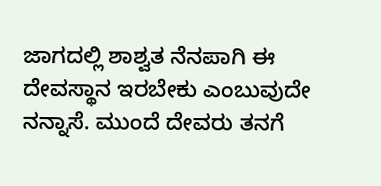ಜಾಗದಲ್ಲಿ ಶಾಶ್ವತ ನೆನಪಾಗಿ ಈ ದೇವಸ್ಥಾನ ಇರಬೇಕು ಎಂಬುವುದೇ ನನ್ನಾಸೆ. ಮುಂದೆ ದೇವರು ತನಗೆ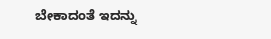ಬೇಕಾದಂತೆ ಇದನ್ನು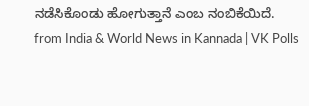ನಡೆಸಿಕೊಂಡು ಹೋಗುತ್ತಾನೆ ಎಂಬ ನಂಬಿಕೆಯಿದೆ.
from India & World News in Kannada | VK Polls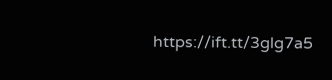https://ift.tt/3glg7a5